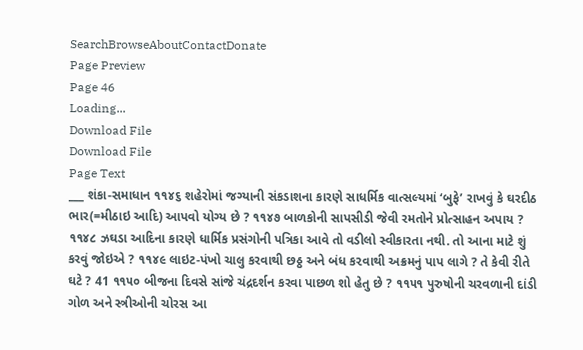SearchBrowseAboutContactDonate
Page Preview
Page 46
Loading...
Download File
Download File
Page Text
___ શંકા-સમાધાન ૧૧૪૬ શહેરોમાં જગ્યાની સંકડાશના કારણે સાધર્મિક વાત્સલ્યમાં ‘બુફે’ રાખવું કે ઘરદીઠ ભાર(=મીઠાઇ આદિ) આપવો યોગ્ય છે ? ૧૧૪૭ બાળકોની સાપસીડી જેવી રમતોને પ્રોત્સાહન અપાય ? ૧૧૪૮ ઝઘડા આદિના કારણે ધાર્મિક પ્રસંગોની પત્રિકા આવે તો વડીલો સ્વીકારતા નથી. તો આના માટે શું કરવું જોઇએ ? ૧૧૪૯ લાઇટ-પંખો ચાલુ કરવાથી છઠ્ઠ અને બંધ ક૨વાથી અક્રમનું પાપ લાગે ? તે કેવી રીતે ઘટે ? 41 ૧૧૫૦ બીજના દિવસે સાંજે ચંદ્રદર્શન કરવા પાછળ શો હેતુ છે ? ૧૧૫૧ પુરુષોની ચરવળાની દાંડી ગોળ અને સ્ત્રીઓની ચોરસ આ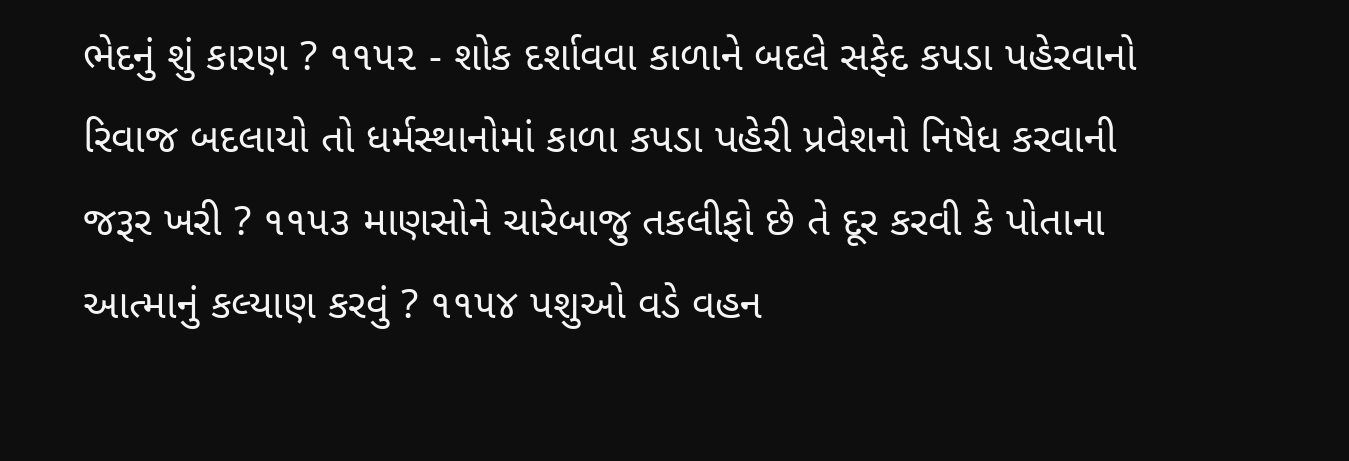ભેદનું શું કારણ ? ૧૧૫૨ - શોક દર્શાવવા કાળાને બદલે સફેદ કપડા પહેરવાનો રિવાજ બદલાયો તો ધર્મસ્થાનોમાં કાળા કપડા પહેરી પ્રવેશનો નિષેધ કરવાની જરૂર ખરી ? ૧૧૫૩ માણસોને ચારેબાજુ તકલીફો છે તે દૂર કરવી કે પોતાના આત્માનું કલ્યાણ કરવું ? ૧૧૫૪ પશુઓ વડે વહન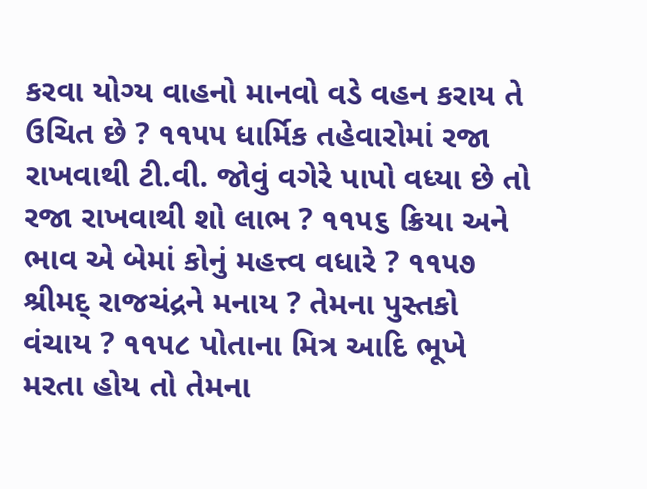કરવા યોગ્ય વાહનો માનવો વડે વહન કરાય તે ઉચિત છે ? ૧૧૫૫ ધાર્મિક તહેવારોમાં રજા રાખવાથી ટી.વી. જોવું વગેરે પાપો વધ્યા છે તો રજા રાખવાથી શો લાભ ? ૧૧૫૬ ક્રિયા અને ભાવ એ બેમાં કોનું મહત્ત્વ વધારે ? ૧૧૫૭ શ્રીમદ્ રાજચંદ્રને મનાય ? તેમના પુસ્તકો વંચાય ? ૧૧૫૮ પોતાના મિત્ર આદિ ભૂખે મરતા હોય તો તેમના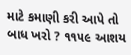માટે કમાણી કરી આપે તો બાધ ખરો ? ૧૧૫૯ આશય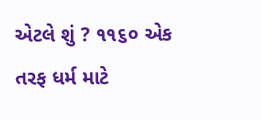એટલે શું ? ૧૧૬૦ એક તરફ ધર્મ માટે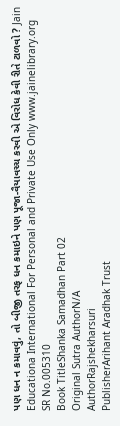પણ ધન ન કમાવવું, તો બીજી તરફ ધન કમાઇને પણ પૂજા-વૈયાવચ્ચ કરવી એ વિરોધ કેવી રીતે ટાળવો ? Jain Educationa International For Personal and Private Use Only www.jainelibrary.org
SR No.005310
Book TitleShanka Samadhan Part 02
Original Sutra AuthorN/A
AuthorRajshekharsuri
PublisherArihant Aradhak Trust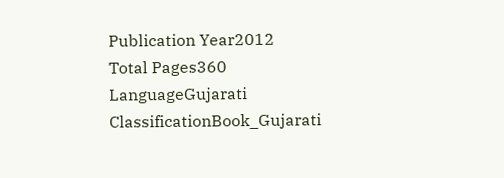Publication Year2012
Total Pages360
LanguageGujarati
ClassificationBook_Gujarati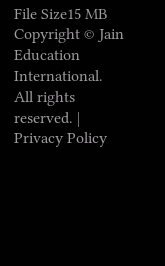File Size15 MB
Copyright © Jain Education International. All rights reserved. | Privacy Policy